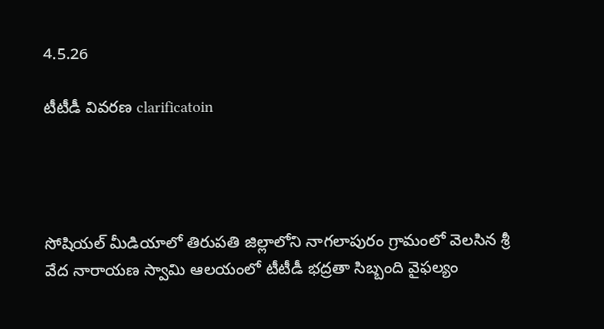4.5.26

టీటీడీ వివరణ clarificatoin




సోషియల్ మీడియాలో తిరుపతి జిల్లాలోని నాగలాపురం గ్రామంలో వెలసిన శ్రీ వేద నారాయణ స్వామి ఆలయంలో టీటీడీ భద్రతా సిబ్బంది వైఫల్యం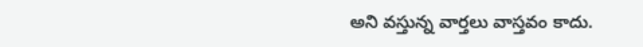అని వస్తున్న వార్తలు వాస్తవం కాదు.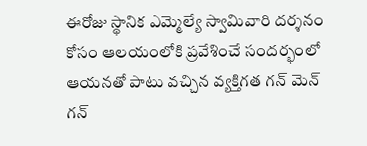ఈరోజు స్థానిక ఎమ్మెల్యే స్వామివారి దర్శనం కోసం ఆలయంలోకి ప్రవేశించే సందర్భంలో ఆయనతో పాటు వచ్చిన వ్యక్తిగత గన్ మెన్ గన్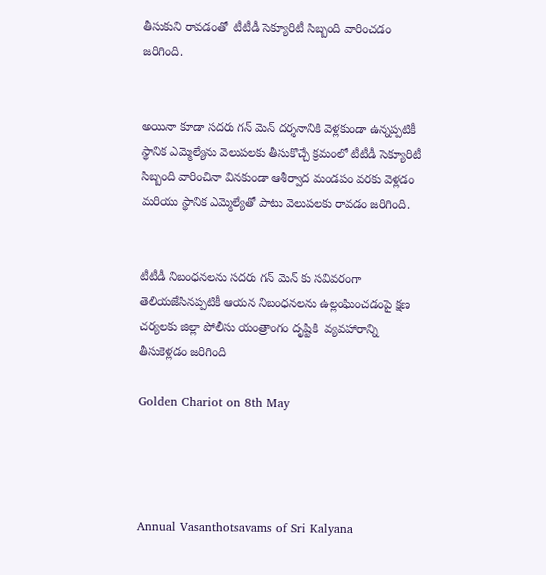తీసుకుని రావడంతో  టీటీడీ సెక్యూరిటీ సిబ్బంది వారించడం జరిగింది.


అయినా కూడా సదరు గన్ మెన్ దర్శనానికి వెళ్లకుండా ఉన్నప్పటికీ స్థానిక ఎమ్మెల్యేను వెలుపలకు తీసుకొచ్చే క్రమంలో టీటీడీ సెక్యూరిటీ సిబ్బంది వారించినా వినకుండా ఆశీర్వాద మండపం వరకు వెళ్లడం మరియు స్థానిక ఎమ్మెల్యేతో పాటు వెలుపలకు రావడం జరిగింది.


టీటీడీ నిబంధనలను సదరు గన్ మెన్ కు సవివరంగా తెలియజేసినప్పటికీ ఆయన నిబంధనలను ఉల్లంఘించడంపై క్షణ చర్యలకు జిల్లా పోలీసు యంత్రాంగం దృష్టికి  వ్యవహారాన్ని తీసుకెళ్లడం జరిగింది

Golden Chariot on 8th May




Annual Vasanthotsavams of Sri Kalyana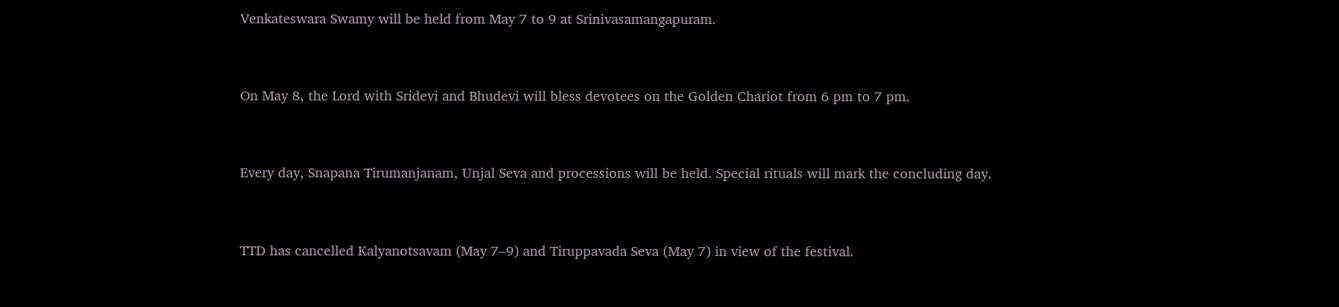Venkateswara Swamy will be held from May 7 to 9 at Srinivasamangapuram.


On May 8, the Lord with Sridevi and Bhudevi will bless devotees on the Golden Chariot from 6 pm to 7 pm.


Every day, Snapana Tirumanjanam, Unjal Seva and processions will be held. Special rituals will mark the concluding day.


TTD has cancelled Kalyanotsavam (May 7–9) and Tiruppavada Seva (May 7) in view of the festival.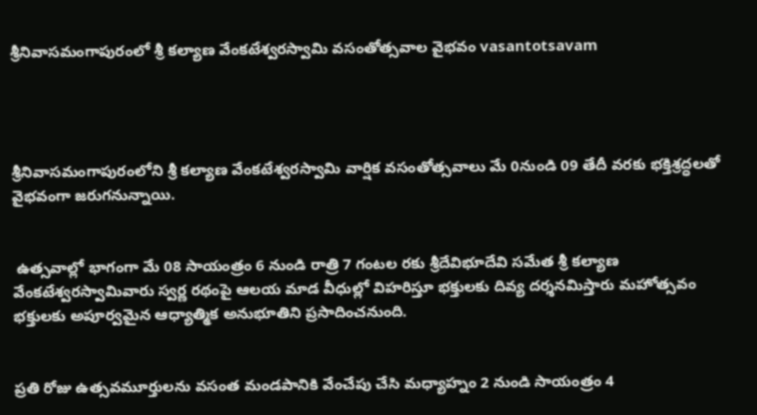శ్రీనివాసమంగాపురంలో శ్రీ కల్యాణ వేంకటేశ్వరస్వామి వసంతోత్సవాల వైభవం vasantotsavam




శ్రీనివాసమంగాపురంలోని శ్రీ కల్యాణ వేంకటేశ్వరస్వామి వార్షిక వసంతోత్సవాలు మే 0నుండి 09 తేదీ వరకు భక్తిశ్రద్ధలతో వైభవంగా జరుగనున్నాయి.


 ఉత్సవాల్లో భాగంగా మే 08 సాయంత్రం 6 నుండి రాత్రి 7 గంటల రకు శ్రీదేవిభూదేవి సమేత శ్రీ కల్యాణ వేంకటేశ్వరస్వామివారు స్వర్ణ రథంపై ఆలయ మాడ వీధుల్లో విహరిస్తూ భక్తులకు దివ్య దర్శనమిస్తారు మహోత్సవం భక్తులకు అపూర్వమైన ఆధ్యాత్మిక అనుభూతిని ప్రసాదించనుంది.


ప్రతి రోజు ఉత్సవమూర్తులను వసంత మండపానికి వేంచేపు చేసి మధ్యాహ్నం 2 నుండి సాయంత్రం 4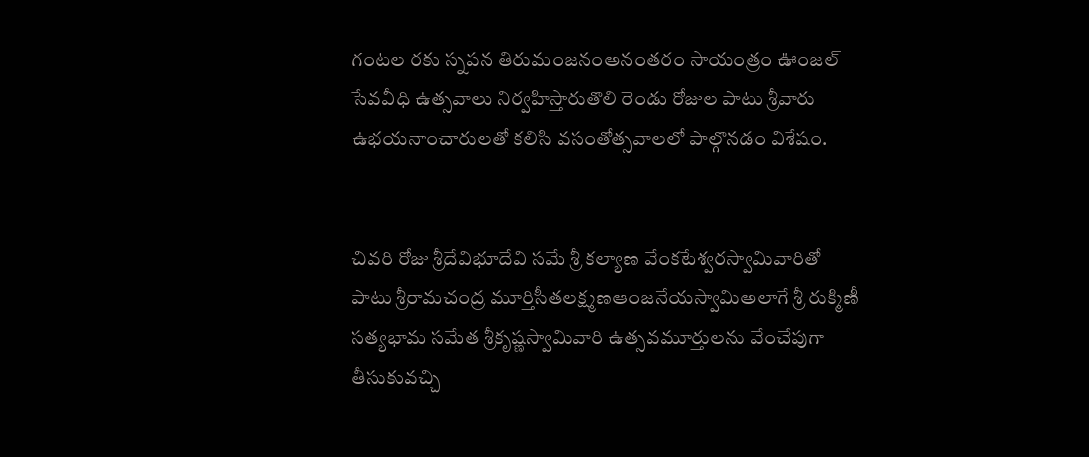గంటల రకు స్నపన తిరుమంజనంఅనంతరం సాయంత్రం ఊంజల్ సేవవీధి ఉత్సవాలు నిర్వహిస్తారుతొలి రెండు రోజుల పాటు శ్రీవారు ఉభయనాంచారులతో కలిసి వసంతోత్సవాలలో పాల్గొనడం విశేషం.


చివరి రోజు శ్రీదేవిభూదేవి సమే శ్రీ కల్యాణ వేంకటేశ్వరస్వామివారితో పాటు శ్రీరామచంద్ర మూర్తిసీతలక్ష్మణఆంజనేయస్వామిఅలాగే శ్రీ రుక్మిణీ సత్యభామ సమేత శ్రీకృష్ణస్వామివారి ఉత్సవమూర్తులను వేంచేపుగా తీసుకువచ్చి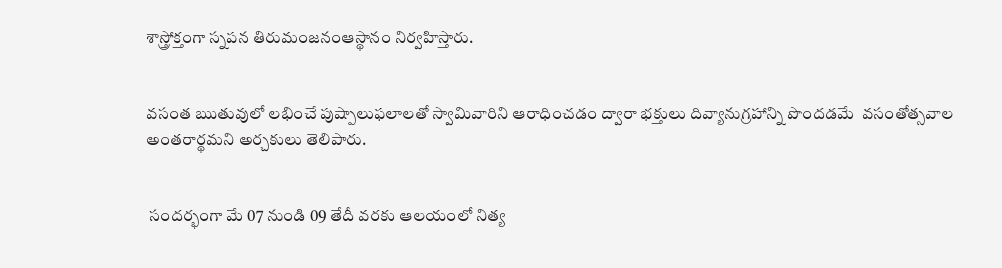శాస్త్రోక్తంగా స్నపన తిరుమంజనంఆస్థానం నిర్వహిస్తారు.


వసంత ఋతువులో లభించే పుష్పాలుఫలాలతో స్వామివారిని ఆరాధించడం ద్వారా భక్తులు దివ్యానుగ్రహాన్ని పొందడమే  వసంతోత్సవాల అంతరార్థమని అర్చకులు తెలిపారు.


 సందర్భంగా మే 07 నుండి 09 తేదీ వరకు ఆలయంలో నిత్య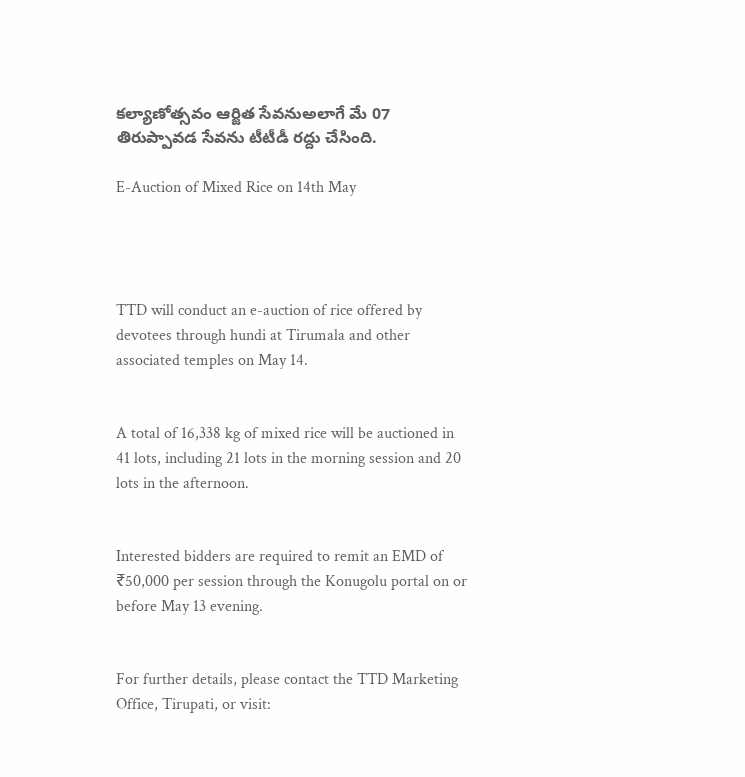కల్యాణోత్సవం ఆర్జిత సేవనుఅలాగే మే 07 తిరుప్పావడ సేవను టీటీడీ రద్దు చేసింది.

E-Auction of Mixed Rice on 14th May




TTD will conduct an e-auction of rice offered by devotees through hundi at Tirumala and other associated temples on May 14.


A total of 16,338 kg of mixed rice will be auctioned in 41 lots, including 21 lots in the morning session and 20 lots in the afternoon.


Interested bidders are required to remit an EMD of ₹50,000 per session through the Konugolu portal on or before May 13 evening.


For further details, please contact the TTD Marketing Office, Tirupati, or visit: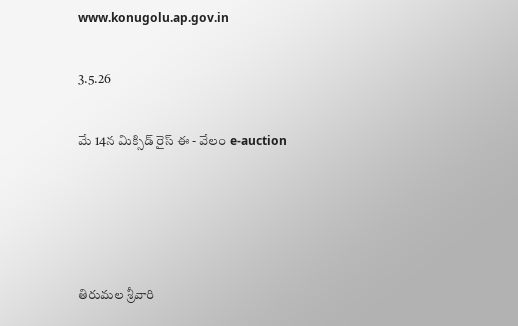www.konugolu.ap.gov.in

3.5.26

మే 14న మిక్సిడ్‌ రైస్ ఈ - వేలం e-auction




తిరుమల శ్రీవారి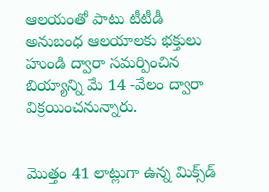ఆలయంతో పాటు టీటీడీ అనుబంధ ఆలయాలకు భక్తులు హుండి ద్వారా సమర్పించిన బియ్యాన్ని మే 14 -వేలం ద్వారా విక్రయించనున్నారు.


మొత్తం 41 లాట్లుగా ఉన్న మిక్స్‌డ్‌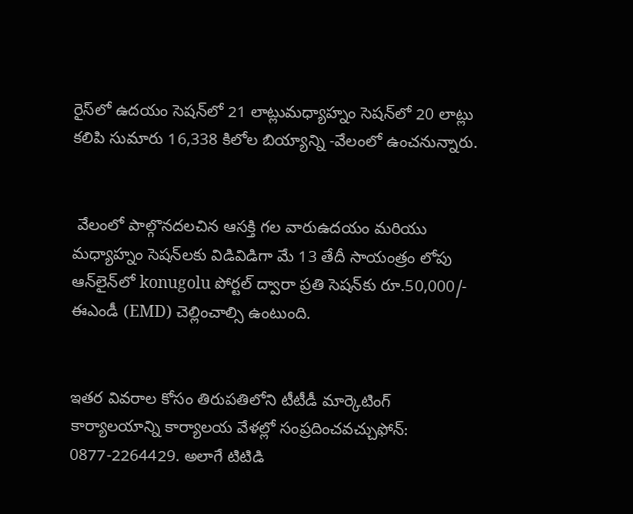రైస్‌లో ఉదయం సెషన్‌లో 21 లాట్లుమధ్యాహ్నం సెషన్‌లో 20 లాట్లు కలిపి సుమారు 16,338 కిలోల బియ్యాన్ని -వేలంలో ఉంచనున్నారు.


 వేలంలో పాల్గొనదలచిన ఆసక్తి గల వారుఉదయం మరియు మధ్యాహ్నం సెషన్‌లకు విడివిడిగా మే 13 తేదీ సాయంత్రం లోపు ఆన్‌లైన్‌లో konugolu పోర్టల్ ద్వారా ప్రతి సెషన్‌కు రూ.50,000/- ఈఎండీ (EMD) చెల్లించాల్సి ఉంటుంది.


ఇతర వివరాల కోసం తిరుపతిలోని టీటీడీ మార్కెటింగ్ కార్యాలయాన్ని కార్యాలయ వేళల్లో సంప్రదించవచ్చుఫోన్: 0877-2264429. అలాగే టిటిడి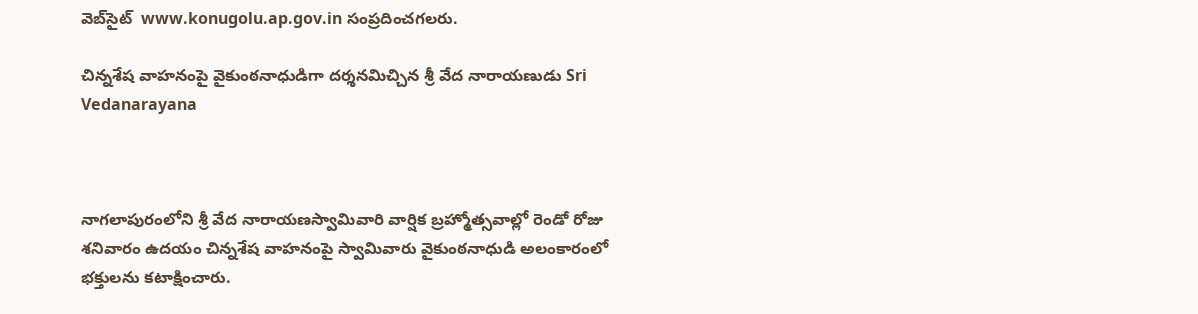వెబ్‌సైట్‌  www.konugolu.ap.gov.in సంప్రదించగలరు.

చిన్నశేష వాహనంపై వైకుంఠనాధుడిగా దర్శనమిచ్చిన శ్రీ వేద నారాయణుడు Sri Vedanarayana



నాగలాపురంలోని శ్రీ వేద నారాయణస్వామివారి వార్షిక బ్రహ్మోత్సవాల్లో రెండో రోజు శనివారం ఉదయం చిన్నశేష వాహనంపై స్వామివారు వైకుంఠనాధుడి అలంకారంలో భక్తులను కటాక్షించారు.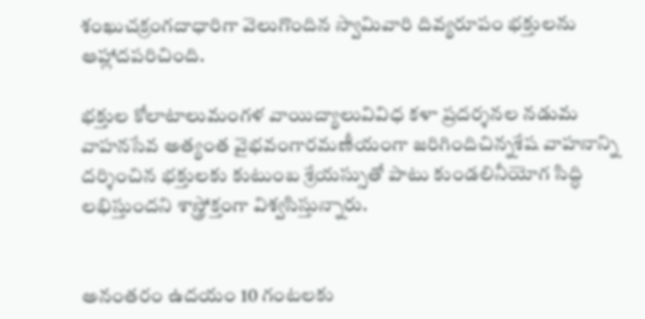శంఖుచక్రంగదాధారిగా వెలుగొందిన స్వామివారి దివ్యరూపం భక్తులను ఆహ్లాదపరిచింది.

భక్తుల కోలాటాలుమంగళ వాయిద్యాలువివిధ కళా ప్రదర్శనల నడుమ వాహనసేవ అత్యంత వైభవంగారమణీయంగా జరిగిందిచిన్నశేష వాహనాన్ని దర్శించిన భక్తులకు కుటుంబ శ్రేయస్సుతో పాటు కుండలినీయోగ సిద్ధి లభిస్తుందని శాస్త్రోక్తంగా విశ్వసిస్తున్నారు.


అనంతరం ఉదయం 10 గంటలకు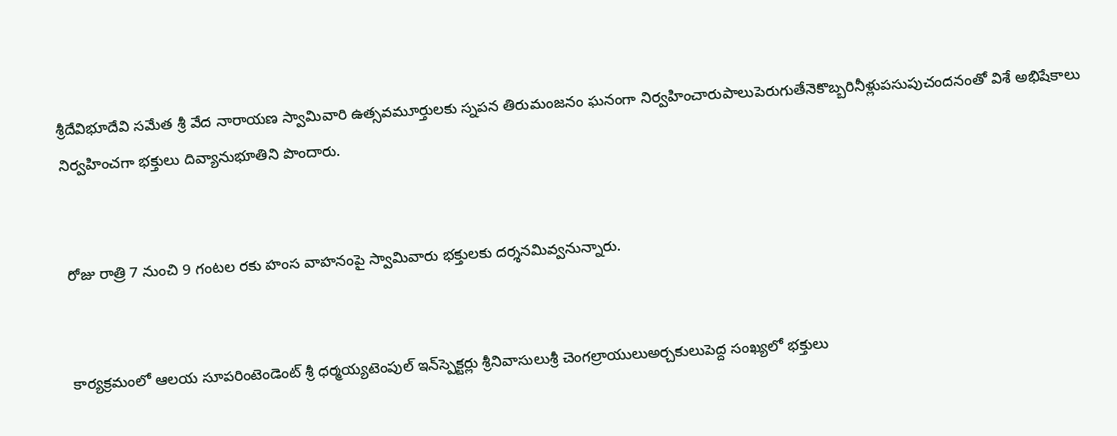శ్రీదేవిభూదేవి సమేత శ్రీ వేద నారాయణ స్వామివారి ఉత్సవమూర్తులకు స్నపన తిరుమంజనం ఘనంగా నిర్వహించారుపాలుపెరుగుతేనెకొబ్బరినీళ్లుపసుపుచందనంతో విశే అభిషేకాలు నిర్వహించగా భక్తులు దివ్యానుభూతిని పొందారు.


 రోజు రాత్రి 7 నుంచి 9 గంటల రకు హంస వాహనంపై స్వామివారు భక్తులకు దర్శనమివ్వనున్నారు.


 కార్యక్రమంలో ఆలయ సూపరింటెండెంట్ శ్రీ ధర్మయ్యటెంపుల్ ఇన్‌స్పెక్టర్లు శ్రీనివాసులుశ్రీ చెంగల్రాయులుఅర్చకులుపెద్ద సంఖ్యలో భక్తులు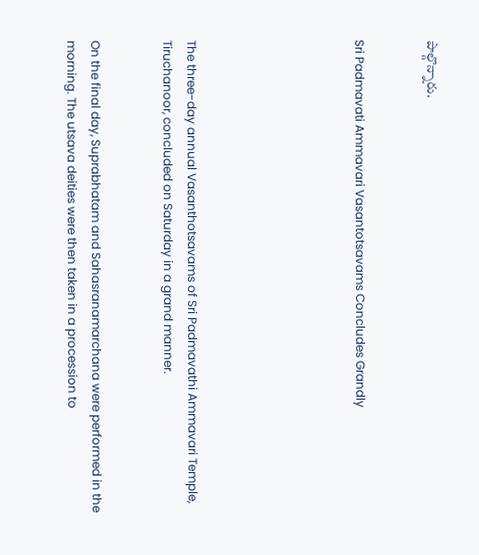పాల్గొన్నారు.


Sri Padmavati Ammavari Vasantotsavams Concludes Grandly






The three-day annual Vasanthotsavams of Sri Padmavathi Ammavari Temple, Tiruchanoor, concluded on Saturday in a grand manner.


On the final day, Suprabhatam and Sahasranamarchana were performed in the morning. The utsava deities were then taken in a procession to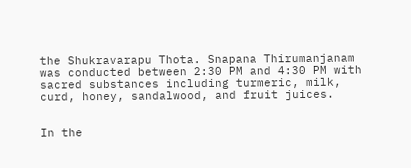the Shukravarapu Thota. Snapana Thirumanjanam was conducted between 2:30 PM and 4:30 PM with sacred substances including turmeric, milk, curd, honey, sandalwood, and fruit juices.


In the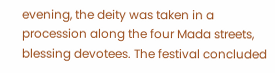evening, the deity was taken in a procession along the four Mada streets, blessing devotees. The festival concluded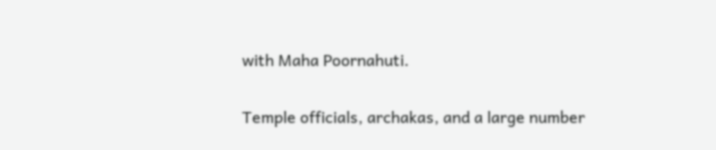with Maha Poornahuti.


Temple officials, archakas, and a large number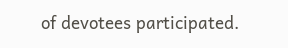of devotees participated.